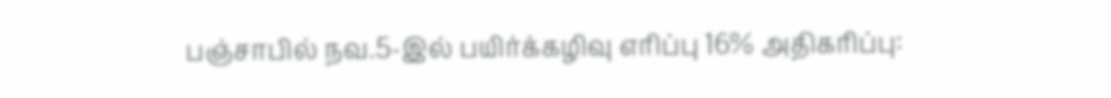பஞ்சாபில் நவ.5-இல் பயிர்க்கழிவு எரிப்பு 16% அதிகரிப்பு: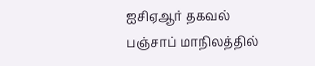ஐசிஏஆர் தகவல்
பஞ்சாப் மாநிலத்தில்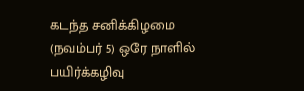கடந்த சனிக்கிழமை (நவம்பர் 5) ஒரே நாளில் பயிர்க்கழிவு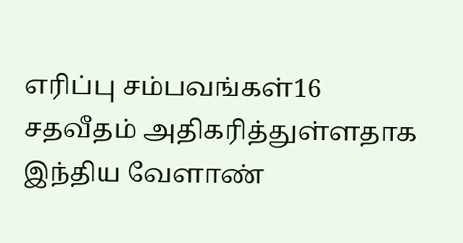எரிப்பு சம்பவங்கள்16 சதவீதம் அதிகரித்துள்ளதாக இந்திய வேளாண்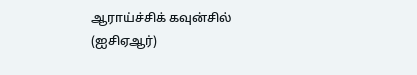ஆராய்ச்சிக் கவுன்சில் (ஐசிஏஆர்)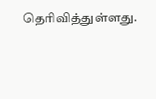தெரிவித்துள்ளது.